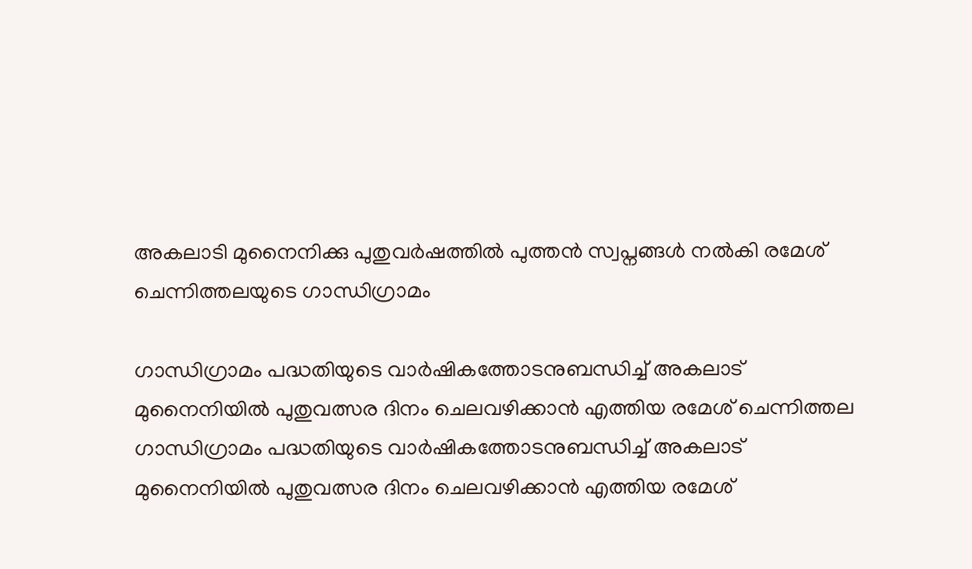അകലാടി മുനൈനിക്കു പുതുവർഷത്തിൽ പുത്തൻ സ്വപ്നങ്ങൾ നൽകി രമേശ് ചെന്നിത്തലയുടെ ഗാന്ധിഗ്രാമം

ഗാന്ധിഗ്രാമം പദ്ധതിയുടെ വാർഷികത്തോടനുബന്ധിച്ച് അകലാട് മുനൈനിയിൽ പുതുവത്സര ദിനം ചെലവഴിക്കാൻ എത്തിയ രമേശ് ചെന്നിത്തല
ഗാന്ധിഗ്രാമം പദ്ധതിയുടെ വാർഷികത്തോടനുബന്ധിച്ച് അകലാട് മുനൈനിയിൽ പുതുവത്സര ദിനം ചെലവഴിക്കാൻ എത്തിയ രമേശ്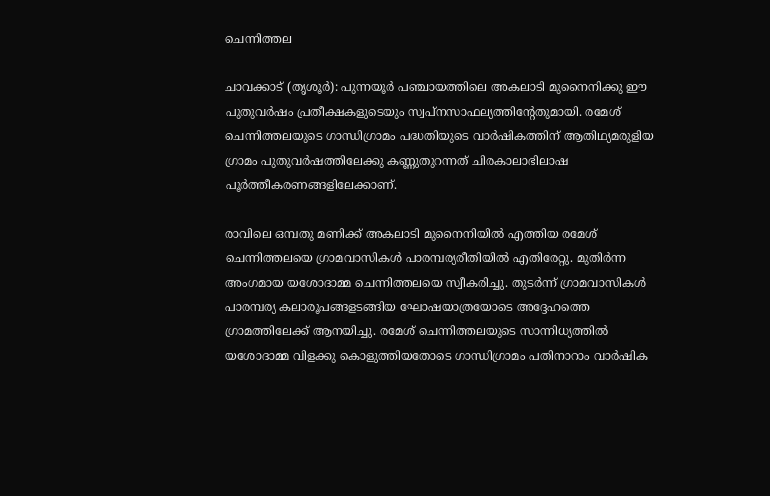ചെന്നിത്തല

ചാവക്കാട് (തൃശൂർ): പുന്നയൂർ പഞ്ചായത്തിലെ അകലാടി മുനൈനിക്കു ഈ പുതുവർഷം പ്രതീക്ഷകളുടെയും സ്വപ്നസാഫല്യത്തിന്റേതുമായി. രമേശ് ചെന്നിത്തലയുടെ ഗാന്ധിഗ്രാമം പദ്ധതിയുടെ വാർഷികത്തിന് ആതിഥ്യമരുളിയ ഗ്രാമം പുതുവർഷത്തിലേക്കു കണ്ണുതുറന്നത് ചിരകാലാഭിലാഷ പൂർത്തീകരണങ്ങളിലേക്കാണ്.

രാവിലെ ഒമ്പതു മണിക്ക് അകലാടി മുനൈനിയിൽ എത്തിയ രമേശ് ചെന്നിത്തലയെ ഗ്രാമവാസികൾ പാരമ്പര്യരീതിയിൽ എതിരേറ്റു. മുതിർന്ന അംഗമായ യശോദാമ്മ ചെന്നിത്തലയെ സ്വീകരിച്ചു. തുടർന്ന് ഗ്രാമവാസികൾ പാരമ്പര്യ കലാരൂപങ്ങളടങ്ങിയ ഘോഷയാത്രയോടെ അദ്ദേഹത്തെ ഗ്രാമത്തിലേക്ക് ആനയിച്ചു. രമേശ് ചെന്നിത്തലയുടെ സാന്നിധ്യത്തിൽ യശോദാമ്മ വിളക്കു കൊളുത്തിയതോടെ ഗാന്ധിഗ്രാമം പതിനാറാം വാർഷിക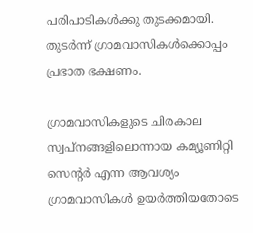പരിപാടികൾക്കു തുടക്കമായി. തുടർന്ന് ഗ്രാമവാസികൾക്കൊപ്പം പ്രഭാത ഭക്ഷണം.

ഗ്രാമവാസികളുടെ ചിരകാല സ്വപ്നങ്ങളിലൊന്നായ കമ്യൂണിറ്റി സെന്റർ എന്ന ആവശ്യം ഗ്രാമവാസികൾ ഉയർത്തിയതോടെ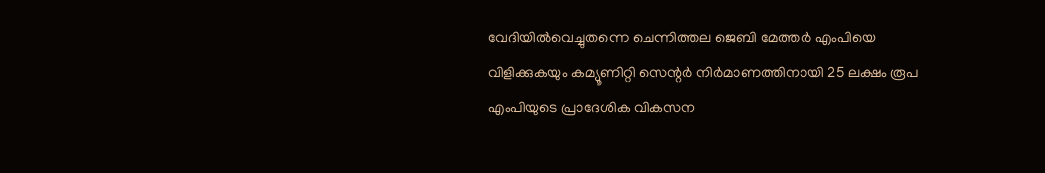വേദിയിൽവെച്ചുതന്നെ ചെന്നിത്തല ജെബി മേത്തർ എംപിയെ വിളിക്കുകയും കമ്യൂണിറ്റി സെന്റർ നിർമാണത്തിനായി 25 ലക്ഷം രൂപ എംപിയുടെ പ്രാദേശിക വികസന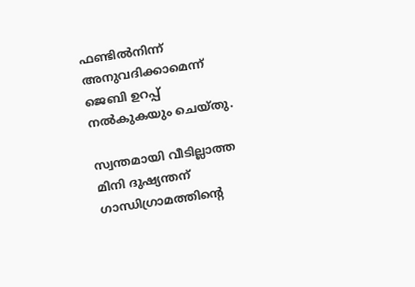ഫണ്ടിൽനിന്ന് അനുവദിക്കാമെന്ന് ജെബി ഉറപ്പ് നൽകുകയും ചെയ്തു.

സ്വന്തമായി വീടില്ലാത്ത മിനി ദുഷ്യന്തന് ഗാന്ധിഗ്രാമത്തിന്റെ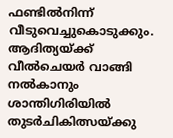ഫണ്ടിൽനിന്ന് വീടുവെച്ചുകൊടുക്കും. ആദിത്യയ്ക്ക് വീൽചെയർ വാങ്ങി നൽകാനും ശാന്തിഗിരിയിൽ തുടർചികിത്സയ്ക്കു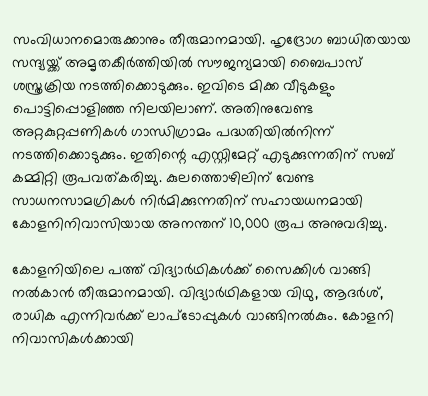സംവിധാനമൊരുക്കാനും തീരുമാനമായി. ഹൃദ്രോഗ ബാധിതയായ സന്ദ്യയ്ക്ക് അമൃതകീർത്തിയിൽ സൗജന്യമായി ബൈപാസ് ശസ്ത്രക്രിയ നടത്തിക്കൊടുക്കും. ഇവിടെ മിക്ക വീടുകളും പൊട്ടിപ്പൊളിഞ്ഞ നിലയിലാണ്. അതിനുവേണ്ട അറ്റകുറ്റപ്പണികൾ ഗാന്ധിഗ്രാമം പദ്ധതിയിൽനിന്ന് നടത്തിക്കൊടുക്കും. ഇതിന്റെ എസ്റ്റിമേറ്റ് എടുക്കുന്നതിന് സബ് കമ്മിറ്റി രൂപവത്കരിച്ചു. കുലത്തൊഴിലിന് വേണ്ട സാധനസാമഗ്രികൾ നിർമിക്കുന്നതിന് സഹായധനമായി കോളനിനിവാസിയായ അനന്തന് 10,000 രൂപ അനുവദിച്ചു.

കോളനിയിലെ പത്ത് വിദ്യാർഥികൾക്ക് സൈക്കിൾ വാങ്ങി നൽകാൻ തീരുമാനമായി. വിദ്യാർഥികളായ വിഥു, ആദർശ്, രാധിക എന്നിവർക്ക് ലാപ്ടോപ്പുകൾ വാങ്ങിനൽകും. കോളനി നിവാസികൾക്കായി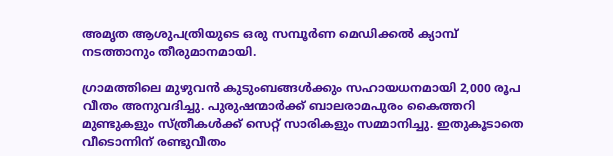അമൃത ആശുപത്രിയുടെ ഒരു സമ്പൂർണ മെഡിക്കൽ ക്യാമ്പ് നടത്താനും തീരുമാനമായി.

ഗ്രാമത്തിലെ മുഴുവൻ കുടുംബങ്ങൾക്കും സഹായധനമായി 2,000 രൂപ വീതം അനുവദിച്ചു. പുരുഷന്മാർക്ക് ബാലരാമപുരം കൈത്തറി മുണ്ടുകളും സ്ത്രീകൾക്ക് സെറ്റ് സാരികളും സമ്മാനിച്ചു. ഇതുകൂടാതെ വീടൊന്നിന് രണ്ടുവീതം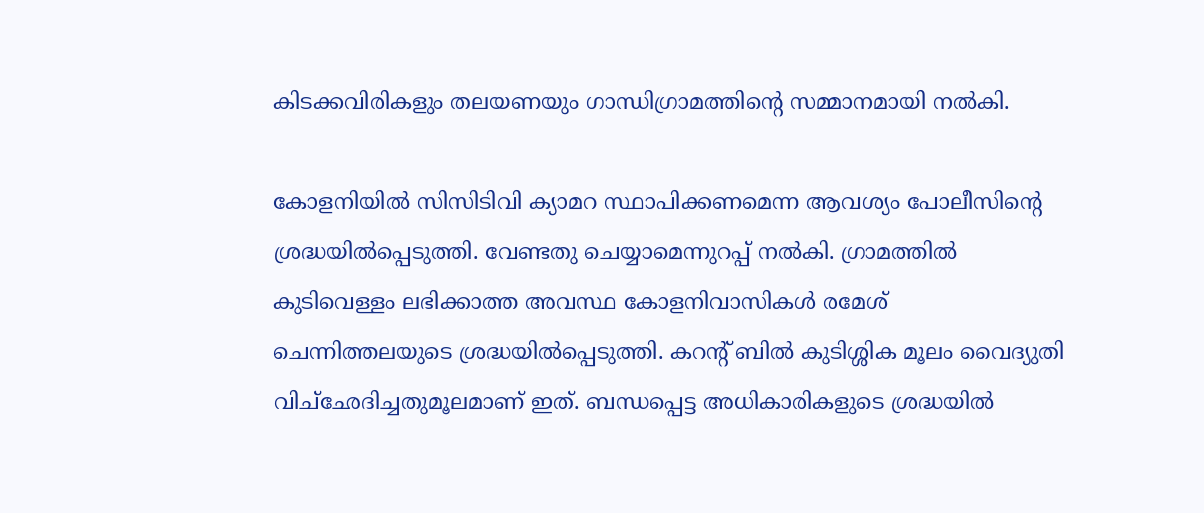കിടക്കവിരികളും തലയണയും ഗാന്ധിഗ്രാമത്തിന്റെ സമ്മാനമായി നൽകി.

കോളനിയിൽ സിസിടിവി ക്യാമറ സ്ഥാപിക്കണമെന്ന ആവശ്യം പോലീസിന്റെ ശ്രദ്ധയിൽപ്പെടുത്തി. വേണ്ടതു ചെയ്യാമെന്നുറപ്പ് നൽകി. ഗ്രാമത്തിൽ കുടിവെള്ളം ലഭിക്കാത്ത അവസ്ഥ കോളനിവാസികൾ രമേശ് ചെന്നിത്തലയുടെ ശ്രദ്ധയിൽപ്പെടുത്തി. കറന്റ് ബിൽ കുടിശ്ശിക മൂലം വൈദ്യുതി വിച്‌ഛേദിച്ചതുമൂലമാണ് ഇത്. ബന്ധപ്പെട്ട അധികാരികളുടെ ശ്രദ്ധയിൽ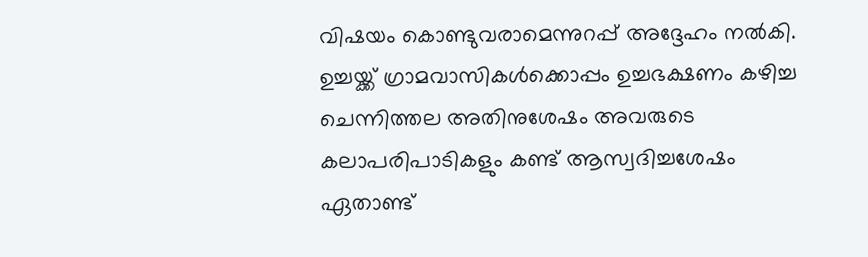വിഷയം കൊണ്ടുവരാമെന്നുറപ്പ് അദ്ദേഹം നൽകി. ഉച്ചയ്ക്ക് ഗ്രാമവാസികൾക്കൊപ്പം ഉച്ചഭക്ഷണം കഴിച്ച ചെന്നിത്തല അതിനുശേഷം അവരുടെ കലാപരിപാടികളും കണ്ട് ആസ്വദിച്ചശേഷം ഏതാണ്ട്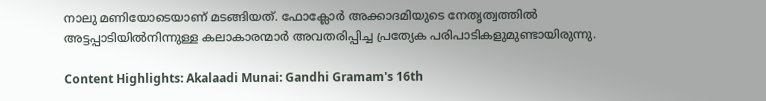നാലു മണിയോടെയാണ് മടങ്ങിയത്. ഫോക്ലോർ അക്കാദമിയുടെ നേതൃത്വത്തിൽ അട്ടപ്പാടിയിൽനിന്നുള്ള കലാകാരന്മാർ അവതരിപ്പിച്ച പ്രത്യേക പരിപാടികളുമുണ്ടായിരുന്നു.

Content Highlights: Akalaadi Munai: Gandhi Gramam's 16th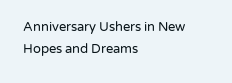Anniversary Ushers in New Hopes and Dreams